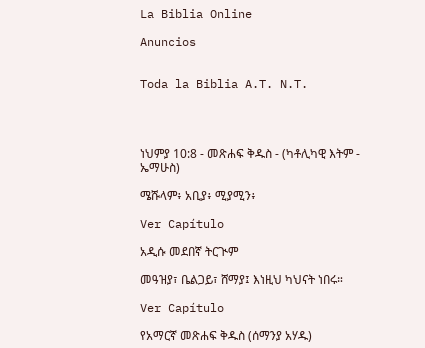La Biblia Online

Anuncios


Toda la Biblia A.T. N.T.




ነህምያ 10:8 - መጽሐፍ ቅዱስ - (ካቶሊካዊ እትም - ኤማሁስ)

ሜሹላም፥ አቢያ፥ ሚያሚን፥

Ver Capítulo

አዲሱ መደበኛ ትርጒም

መዓዝያ፣ ቤልጋይ፣ ሸማያ፤ እነዚህ ካህናት ነበሩ።

Ver Capítulo

የአማርኛ መጽሐፍ ቅዱስ (ሰማንያ አሃዱ)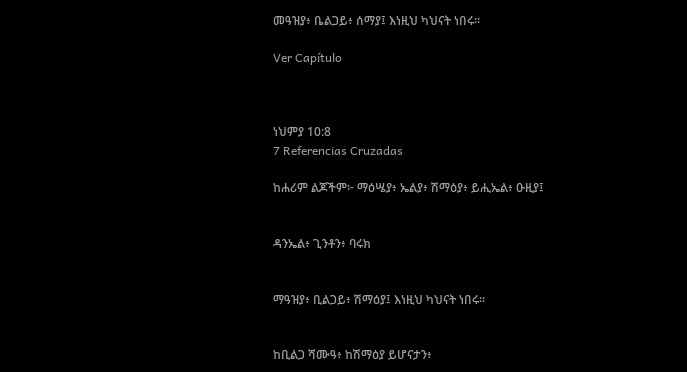መዓዝያ፥ ቤልጋይ፥ ሰማያ፤ እነዚህ ካህናት ነበሩ።

Ver Capítulo



ነህምያ 10:8
7 Referencias Cruzadas

ከሐሪም ልጆችም፦ ማዕሤያ፥ ኤልያ፥ ሽማዕያ፥ ይሒኤል፥ ዑዚያ፤


ዳንኤል፥ ጊንቶን፥ ባሩክ


ማዓዝያ፥ ቢልጋይ፥ ሽማዕያ፤ እነዚህ ካህናት ነበሩ።


ከቢልጋ ሻሙዓ፥ ከሽማዕያ ይሆናታን፥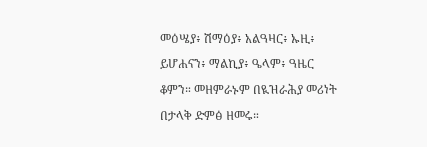መዕሤያ፥ ሽማዕያ፥ አልዓዛር፥ ኡዚ፥ ይሆሐናን፥ ማልኪያ፥ ዔላም፥ ዓዜር ቆምን። መዘምራኑም በዪዝራሕያ መሪነት በታላቅ ድምፅ ዘመሩ።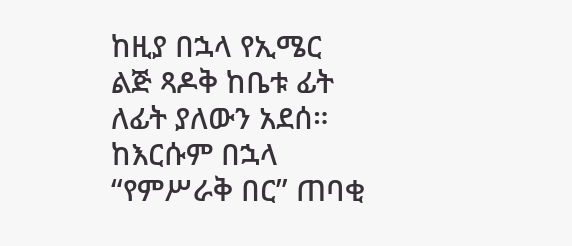ከዚያ በኋላ የኢሜር ልጅ ጻዶቅ ከቤቱ ፊት ለፊት ያለውን አደሰ። ከእርሱም በኋላ “የምሥራቅ በር” ጠባቂ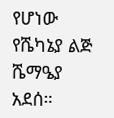የሆነው የሼካኔያ ልጅ ሼማዔያ አደሰ።